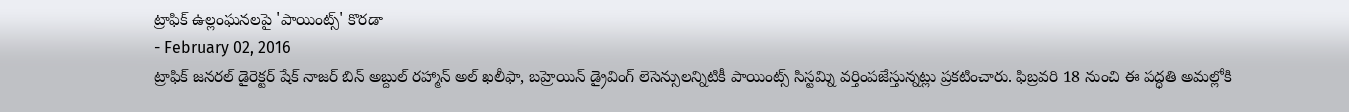ట్రాఫిక్ ఉల్లంఘనలపై 'పాయింట్స్' కొరడా
- February 02, 2016
ట్రాఫిక్ జనరల్ డైరెక్టర్ షేక్ నాజర్ బిన్ అబ్దుల్ రహ్మాన్ అల్ ఖలీఫా, బహ్రెయిన్ డ్రైవింగ్ లెసెన్సులన్నిటికీ పాయింట్స్ సిస్టమ్ని వర్తింపజేస్తున్నట్లు ప్రకటించారు. ఫిబ్రవరి 18 నుంచి ఈ పద్ధతి అమల్లోకి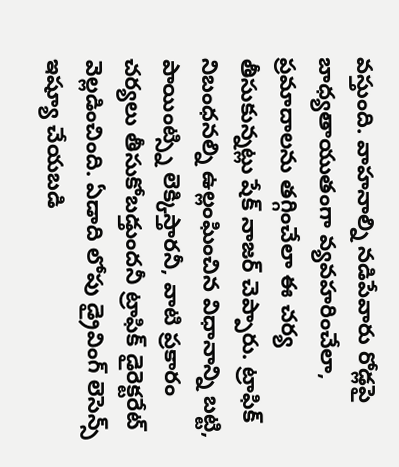వస్తుంది. వాహనాల్ని నడిపేవారు రోడ్లపై బాధ్యతాయుతంగా వ్యవహరించేలా, ప్రమాదాలను తగ్గించేలా ఈ చర్య తీసుకున్నట్లు షేక్ నాజర్ చెప్పారు. ట్రాఫిక్ నిబంధనల్ని ఉల్లంఘించిన విధానాన్ని బట్టి, పాయింట్స్ని లెక్కిస్తారనీ, వాటి ప్రకారం చర్యలు తీసుకోబడ్తుందనీ ట్రాఫిక్ డైరెక్టరేట్ వెల్లడించింది. ఏడాది లోపు డ్రైవింగ్ లెసెన్స్ ఇష్యూ చేయబడి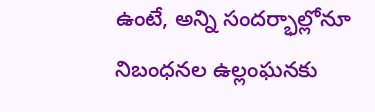ఉంటే, అన్ని సందర్భాల్లోనూ నిబంధనల ఉల్లంఘనకు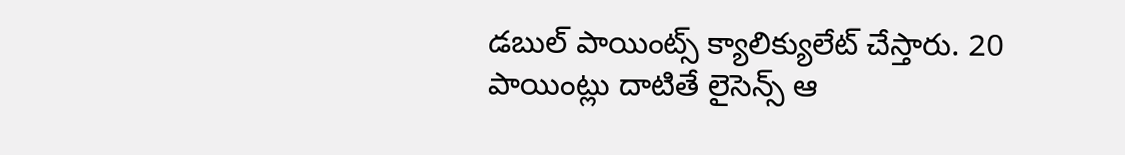డబుల్ పాయింట్స్ క్యాలిక్యులేట్ చేస్తారు. 20 పాయింట్లు దాటితే లైసెన్స్ ఆ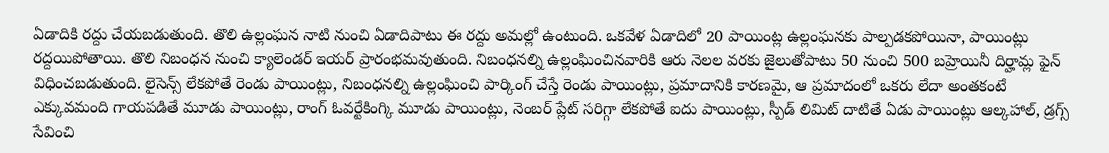ఏడాదికి రద్దు చేయబడుతుంది. తొలి ఉల్లంఘన నాటి నుంచి ఏడాదిపాటు ఈ రద్దు అమల్లో ఉంటుంది. ఒకవేళ ఏడాదిలో 20 పాయింట్ల ఉల్లంఘనకు పాల్పడకపోయినా, పాయింట్లు రద్దయిపోతాయి. తొలి నిబంధన నుంచి క్యాలెండర్ ఇయర్ ప్రారంభమవుతుంది. నిబంధనల్ని ఉల్లంఘించినవారికి ఆరు నెలల వరకు జైలుతోపాటు 50 నుంచి 500 బహ్రెయినీ దిర్హామ్ల ఫైన్ విధించబడుతుంది. లైసెన్స్ లేకపోతే రెండు పాయింట్లు, నిబంధనల్ని ఉల్లంఘించి పార్కింగ్ చేస్తే రెండు పాయింట్లు, ప్రమాదానికి కారణమై, ఆ ప్రమాదంలో ఒకరు లేదా అంతకంటే ఎక్కువమంది గాయపడితే మూడు పాయింట్లు, రాంగ్ ఓవర్టేకింగ్కి మూడు పాయింట్లు, నెంబర్ ప్లేట్ సరిగ్గా లేకపోతే ఐదు పాయింట్లు, స్పీడ్ లిమిట్ దాటితే ఏడు పాయింట్లు ఆల్కహాల్, డ్రగ్స్ సేవించి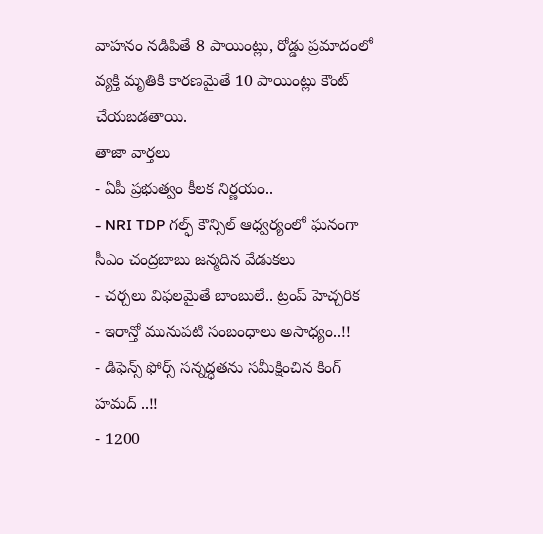వాహనం నడిపితే 8 పాయింట్లు, రోడ్డు ప్రమాదంలో వ్యక్తి మృతికి కారణమైతే 10 పాయింట్లు కౌంట్ చేయబడతాయి.
తాజా వార్తలు
- ఏపీ ప్రభుత్వం కీలక నిర్ణయం..
- NRI TDP గల్ఫ్ కౌన్సిల్ ఆధ్వర్యంలో ఘనంగా సీఎం చంద్రబాబు జన్మదిన వేడుకలు
- చర్చలు విఫలమైతే బాంబులే.. ట్రంప్ హెచ్చరిక
- ఇరాన్తో మునుపటి సంబంధాలు అసాధ్యం..!!
- డిఫెన్స్ ఫోర్స్ సన్నద్ధతను సమీక్షించిన కింగ్ హమద్ ..!!
- 1200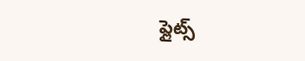ఫ్లైట్స్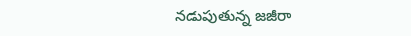నడుపుతున్న జజీరా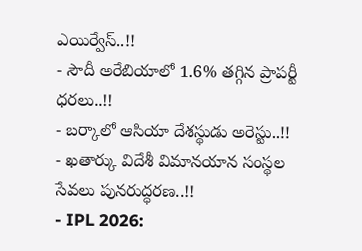ఎయిర్వేస్..!!
- సౌదీ అరేబియాలో 1.6% తగ్గిన ప్రాపర్టీ ధరలు..!!
- బర్కాలో ఆసియా దేశస్థుడు అరెస్టు..!!
- ఖతార్కు విదేశీ విమానయాన సంస్థల సేవలు పునరుద్ధరణ..!!
- IPL 2026: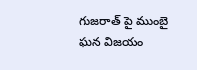గుజరాత్ పై ముంబై ఘన విజయం